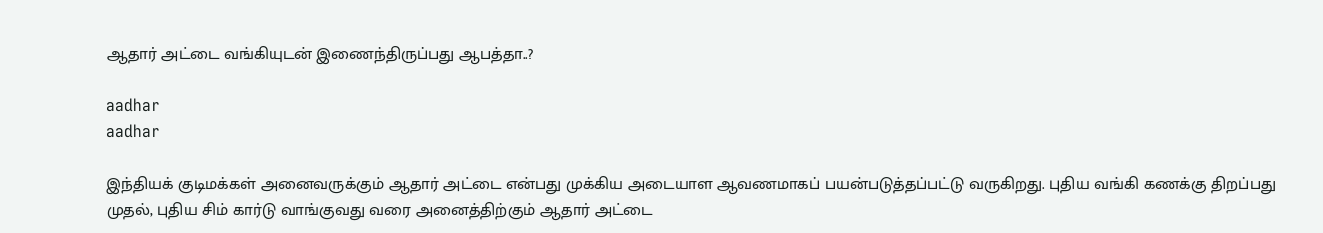ஆதார் அட்டை வங்கியுடன் இணைந்திருப்பது ஆபத்தா..?

aadhar
aadhar

இந்தியக் குடிமக்கள் அனைவருக்கும் ஆதார் அட்டை என்பது முக்கிய அடையாள ஆவணமாகப் பயன்படுத்தப்பட்டு வருகிறது. புதிய வங்கி கணக்கு திறப்பது முதல், புதிய சிம் கார்டு வாங்குவது வரை அனைத்திற்கும் ஆதார் அட்டை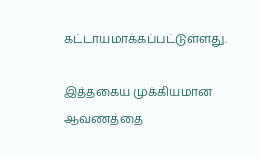கட்டாயமாக்கப்பட்டுள்ளது.

இத்தகைய முக்கியமான ஆவணத்தை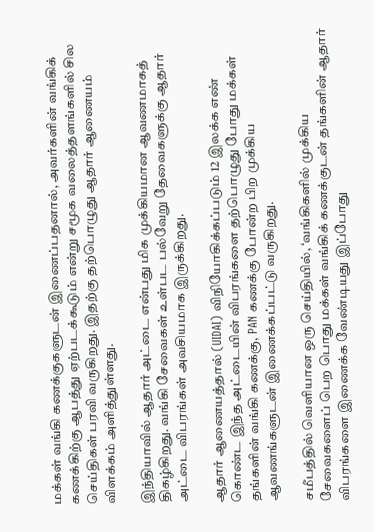மக்கள் வங்கி கணக்குகளுடன் இணைப்பதனால், அவர்களின் வங்கிக் கணக்கிற்கு ஆபத்து ஏற்படக்கூடும் என்று சமூக வலைத்தளங்களில் சில செய்திகள் பரவி வருகிறது. இதற்கு தற்பொழுது ஆதார் ஆணையம் விளக்கம் அளித்துள்ளது.

இந்தியாவில் ஆதார் அட்டை என்பது மிக முக்கியமான ஆவணமாகத் திகழ்கிறது. வங்கி சேவைகள் உள்பட பல்வேறு தேவைகளுக்கு ஆதார் அட்டை விபரங்கள் அவசியமாக இருக்கிறது.

ஆதார் ஆணையத்தால் (UIDAI) விநியோகிக்கப்படும் 12 இலக்க எண் கொண்ட இந்த அட்டையின் விபரங்களை தற்பொழுது போது மக்கள் தங்களின் வங்கி கணக்கு, PAN கணக்கு போன்ற பிற முக்கிய ஆவணங்களுடன் இணைக்கப்பட்டு வருகிறது.

சமீபத்தில் வெளியான ஒரு செய்தியில், ‘வங்கிகளில் முக்கிய சேவைகளைப் பெற பொது மக்கள் வங்கிக் கணக்குடன் தங்களின் ஆதார் விபரங்களை இணைக்க வேண்டியது இப்போது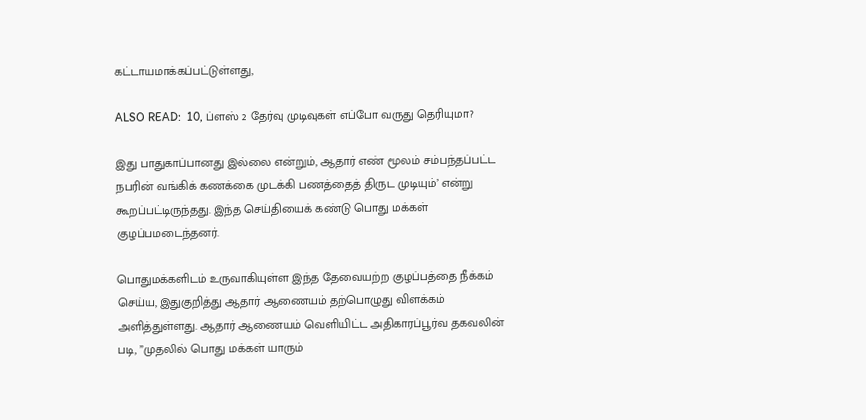கட்டாயமாக்கப்பட்டுள்ளது,

ALSO READ:  10, ப்ளஸ் 2 தேர்வு முடிவுகள் எப்போ வருது தெரியுமா?

இது பாதுகாப்பானது இல்லை என்றும், ஆதார் எண் மூலம் சம்பந்தப்பட்ட நபரின் வங்கிக் கணக்கை முடக்கி பணத்தைத் திருட முடியும்’ என்று கூறப்பட்டிருந்தது. இந்த செய்தியைக் கண்டு பொது மக்கள் குழப்பமடைந்தனர்.

பொதுமக்களிடம் உருவாகியுள்ள இந்த தேவையற்ற குழப்பத்தை நீக்கம் செய்ய, இதுகுறித்து ஆதார் ஆணையம் தற்பொழுது விளக்கம் அளித்துள்ளது. ஆதார் ஆணையம் வெளியிட்ட அதிகாரப்பூர்வ தகவலின் படி, ”முதலில் பொது மக்கள் யாரும்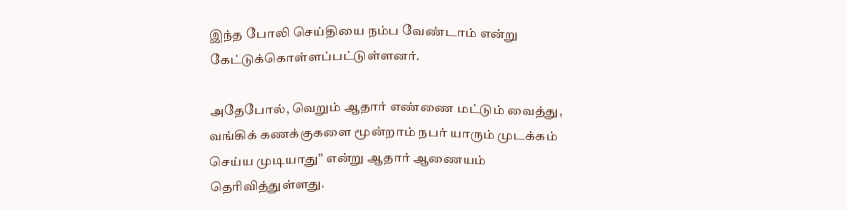இந்த போலி செய்தியை நம்ப வேண்டாம் என்று கேட்டுக்கொள்ளப்பட்டுள்ளனர்.

அதேபோல், வெறும் ஆதார் எண்ணை மட்டும் வைத்து, வங்கிக் கணக்குகளை மூன்றாம் நபர் யாரும் முடக்கம் செய்ய முடியாது” என்று ஆதார் ஆணையம் தெரிவித்துள்ளது.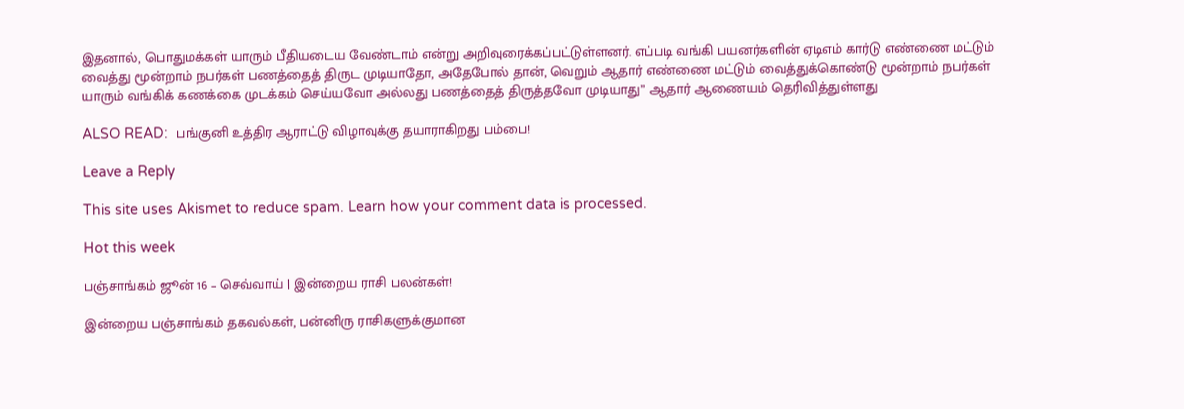இதனால், பொதுமக்கள் யாரும் பீதியடைய வேண்டாம் என்று அறிவுரைக்கப்பட்டுள்ளனர். எப்படி வங்கி பயனர்களின் ஏடிஎம் கார்டு எண்ணை மட்டும் வைத்து மூன்றாம் நபர்கள் பணத்தைத் திருட முடியாதோ, அதேபோல் தான், வெறும் ஆதார் எண்ணை மட்டும் வைத்துக்கொண்டு மூன்றாம் நபர்கள் யாரும் வங்கிக் கணக்கை முடக்கம் செய்யவோ அல்லது பணத்தைத் திருத்தவோ முடியாது” ஆதார் ஆணையம் தெரிவித்துள்ளது

ALSO READ:  பங்குனி உத்திர ஆராட்டு விழாவுக்கு தயாராகிறது பம்பை!

Leave a Reply

This site uses Akismet to reduce spam. Learn how your comment data is processed.

Hot this week

பஞ்சாங்கம் ஜூன் 16 – செவ்வாய் | இன்றைய ராசி பலன்கள்!

இன்றைய பஞ்சாங்கம் தகவல்கள், பன்னிரு ராசிகளுக்குமான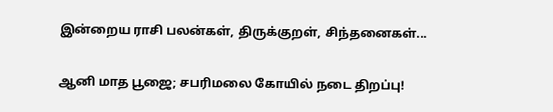இன்றைய ராசி பலன்கள், திருக்குறள், சிந்தனைகள்...

ஆனி மாத பூஜை; சபரிமலை கோயில் நடை திறப்பு!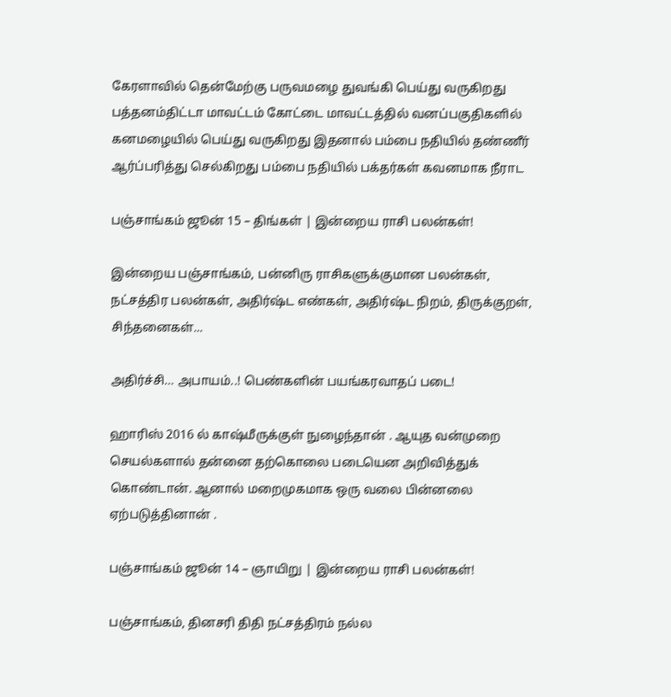கேரளாவில் தென்மேற்கு பருவமழை துவங்கி பெய்து வருகிறது பத்தனம்திட்டா மாவட்டம் கோட்டை மாவட்டத்தில் வனப்பகுதிகளில் கனமழையில் பெய்து வருகிறது இதனால் பம்பை நதியில் தண்ணீர் ஆர்ப்பரித்து செல்கிறது பம்பை நதியில் பக்தர்கள் கவனமாக நீராட

பஞ்சாங்கம் ஜூன் 15 – திங்கள் | இன்றைய ராசி பலன்கள்!

இன்றைய பஞ்சாங்கம், பன்னிரு ராசிகளுக்குமான பலன்கள், நட்சத்திர பலன்கள், அதிர்ஷ்ட எண்கள், அதிர்ஷ்ட நிறம், திருக்குறள், சிந்தனைகள்...

அதிர்ச்சி… அபாயம்..! பெண்களின் பயங்கரவாதப் படை!

ஹாரிஸ் 2016 ல் காஷ்மீருக்குள் நுழைந்தான் . ஆயுத வன்முறை செயல்களால் தன்னை தற்கொலை படையென அறிவித்துக் கொண்டான். ஆனால் மறைமுகமாக ஒரு வலை பின்னலை ஏற்படுத்தினான் .

பஞ்சாங்கம் ஜூன் 14 – ஞாயிறு | இன்றைய ராசி பலன்கள்!

பஞ்சாங்கம், தினசரி திதி நட்சத்திரம் நல்ல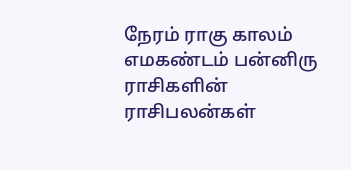நேரம் ராகு காலம் எமகண்டம் பன்னிரு ராசிகளின் ராசிபலன்கள்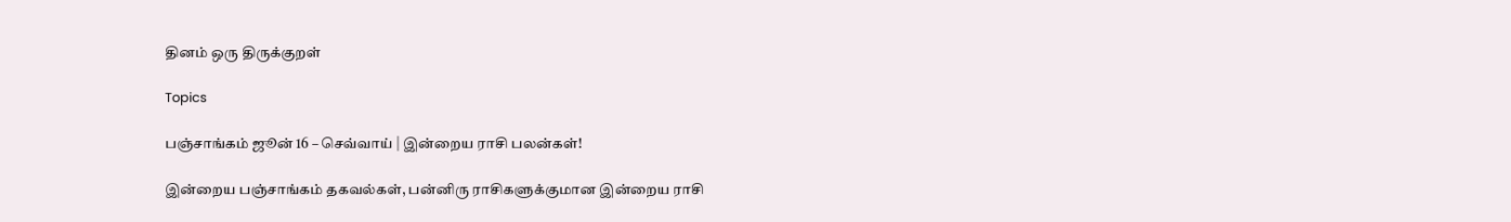தினம் ஒரு திருக்குறள்

Topics

பஞ்சாங்கம் ஜூன் 16 – செவ்வாய் | இன்றைய ராசி பலன்கள்!

இன்றைய பஞ்சாங்கம் தகவல்கள், பன்னிரு ராசிகளுக்குமான இன்றைய ராசி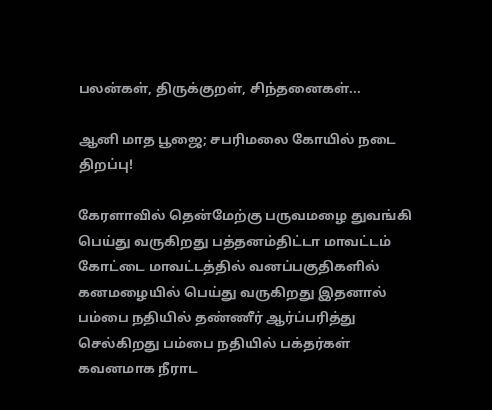பலன்கள், திருக்குறள், சிந்தனைகள்...

ஆனி மாத பூஜை; சபரிமலை கோயில் நடை திறப்பு!

கேரளாவில் தென்மேற்கு பருவமழை துவங்கி பெய்து வருகிறது பத்தனம்திட்டா மாவட்டம் கோட்டை மாவட்டத்தில் வனப்பகுதிகளில் கனமழையில் பெய்து வருகிறது இதனால் பம்பை நதியில் தண்ணீர் ஆர்ப்பரித்து செல்கிறது பம்பை நதியில் பக்தர்கள் கவனமாக நீராட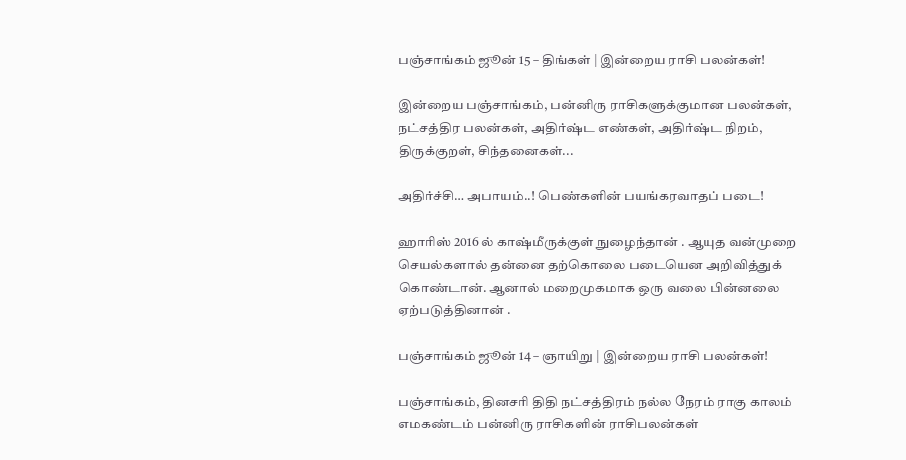பஞ்சாங்கம் ஜூன் 15 – திங்கள் | இன்றைய ராசி பலன்கள்!

இன்றைய பஞ்சாங்கம், பன்னிரு ராசிகளுக்குமான பலன்கள், நட்சத்திர பலன்கள், அதிர்ஷ்ட எண்கள், அதிர்ஷ்ட நிறம், திருக்குறள், சிந்தனைகள்...

அதிர்ச்சி… அபாயம்..! பெண்களின் பயங்கரவாதப் படை!

ஹாரிஸ் 2016 ல் காஷ்மீருக்குள் நுழைந்தான் . ஆயுத வன்முறை செயல்களால் தன்னை தற்கொலை படையென அறிவித்துக் கொண்டான். ஆனால் மறைமுகமாக ஒரு வலை பின்னலை ஏற்படுத்தினான் .

பஞ்சாங்கம் ஜூன் 14 – ஞாயிறு | இன்றைய ராசி பலன்கள்!

பஞ்சாங்கம், தினசரி திதி நட்சத்திரம் நல்ல நேரம் ராகு காலம் எமகண்டம் பன்னிரு ராசிகளின் ராசிபலன்கள்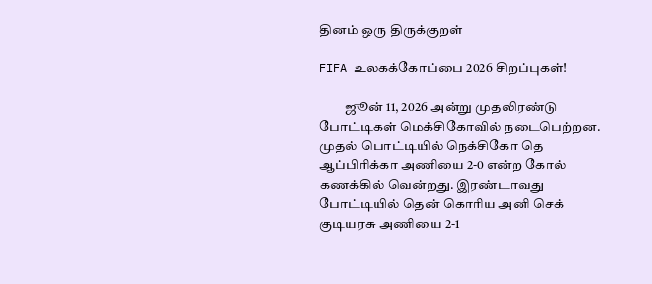தினம் ஒரு திருக்குறள்

FIFA உலகக்கோப்பை 2026 சிறப்புகள்!

          ஜூன் 11, 2026 அன்று முதலிரண்டு போட்டிகள் மெக்சிகோவில் நடைபெற்றன. முதல் பொட்டியில் நெக்சிகோ தெ ஆப்பிரிக்கா அணியை 2-0 என்ற கோல் கணக்கில் வென்றது. இரண்டாவது போட்டியில் தென் கொரிய அனி செக் குடியரசு அணியை 2-1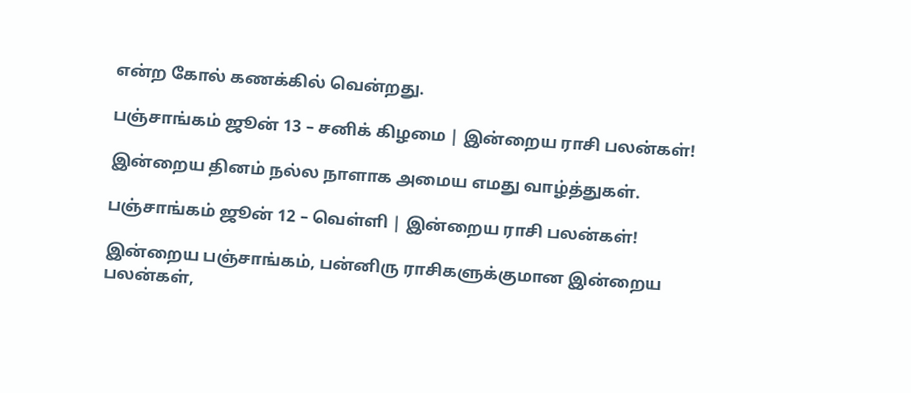என்ற கோல் கணக்கில் வென்றது.

பஞ்சாங்கம் ஜூன் 13 – சனிக் கிழமை | இன்றைய ராசி பலன்கள்!

இன்றைய தினம் நல்ல நாளாக அமைய எமது வாழ்த்துகள்.

பஞ்சாங்கம் ஜூன் 12 – வெள்ளி | இன்றைய ராசி பலன்கள்!

இன்றைய பஞ்சாங்கம், பன்னிரு ராசிகளுக்குமான இன்றைய பலன்கள்,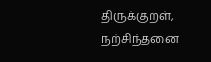திருக்குறள், நற்சிந்தனை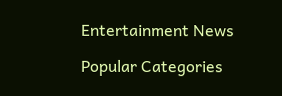Entertainment News

Popular Categories